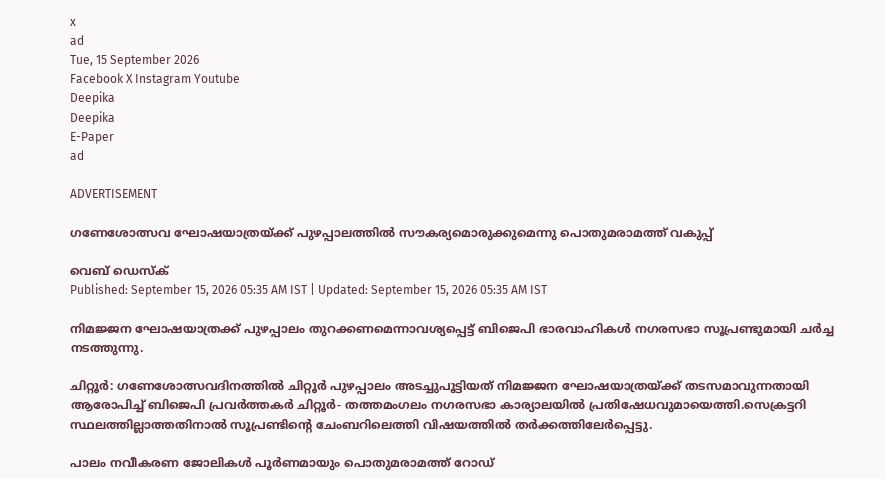x
ad
Tue, 15 September 2026
Facebook X Instagram Youtube
Deepika
Deepika
E-Paper
ad

ADVERTISEMENT

ഗണേശോത്സവ ഘോഷയാത്രയ്ക്ക് പുഴപ്പാലത്തിൽ സൗകര്യമൊരുക്കുമെന്നു പൊതുമരാമത്ത് വകുപ്പ്

വെബ് ഡെസ്ക്
Published: September 15, 2026 05:35 AM IST | Updated: September 15, 2026 05:35 AM IST

നിമജ്ജന ഘോഷയാത്രക്ക് പുഴപ്പാലം തുറക്കണമെന്നാവശ്യപ്പെട്ട് ബിജെപി ഭാരവാഹികൾ നഗരസഭാ സൂപ്രണ്ടുമായി ചർച്ച നടത്തുന്നു.

ചിറ്റൂർ: ഗണേശോത്സവദിനത്തിൽ ചിറ്റൂർ പുഴപ്പാലം അടച്ചുപൂട്ടിയത് നിമജ്ജന ഘോഷയാത്രയ്ക്ക് തടസമാവുന്നതായി ആരോപിച്ച് ബിജെപി പ്രവർത്തകർ ചിറ്റൂർ- തത്തമംഗലം നഗരസഭാ കാര്യാലയിൽ പ്രതിഷേധവുമായെത്തി.സെക്രട്ടറി സ്ഥലത്തില്ലാത്തതിനാൽ സൂപ്രണ്ടിന്‍റെ ചേംബറിലെത്തി വിഷയത്തിൽ തർക്കത്തിലേർപ്പെട്ടു.

പാലം നവീകരണ ജോലികൾ പൂർണമായും പൊതുമരാമത്ത് റോഡ്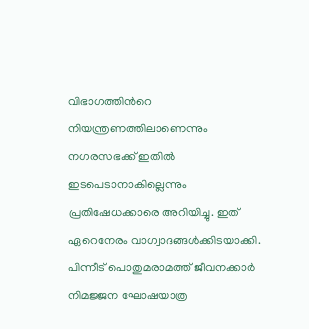വിഭാഗത്തിന്‍റെ നിയന്ത്രണത്തിലാണെന്നും നഗരസഭക്ക് ഇതിൽ ഇടപെടാനാകില്ലെന്നും പ്രതിഷേധക്കാരെ അറിയിച്ചു. ഇത് ഏറെനേരം വാഗ്വാദങ്ങൾക്കിടയാക്കി. പിന്നീട് പൊതുമരാമത്ത് ജീവനക്കാർ നിമജ്ജന ഘോഷയാത്ര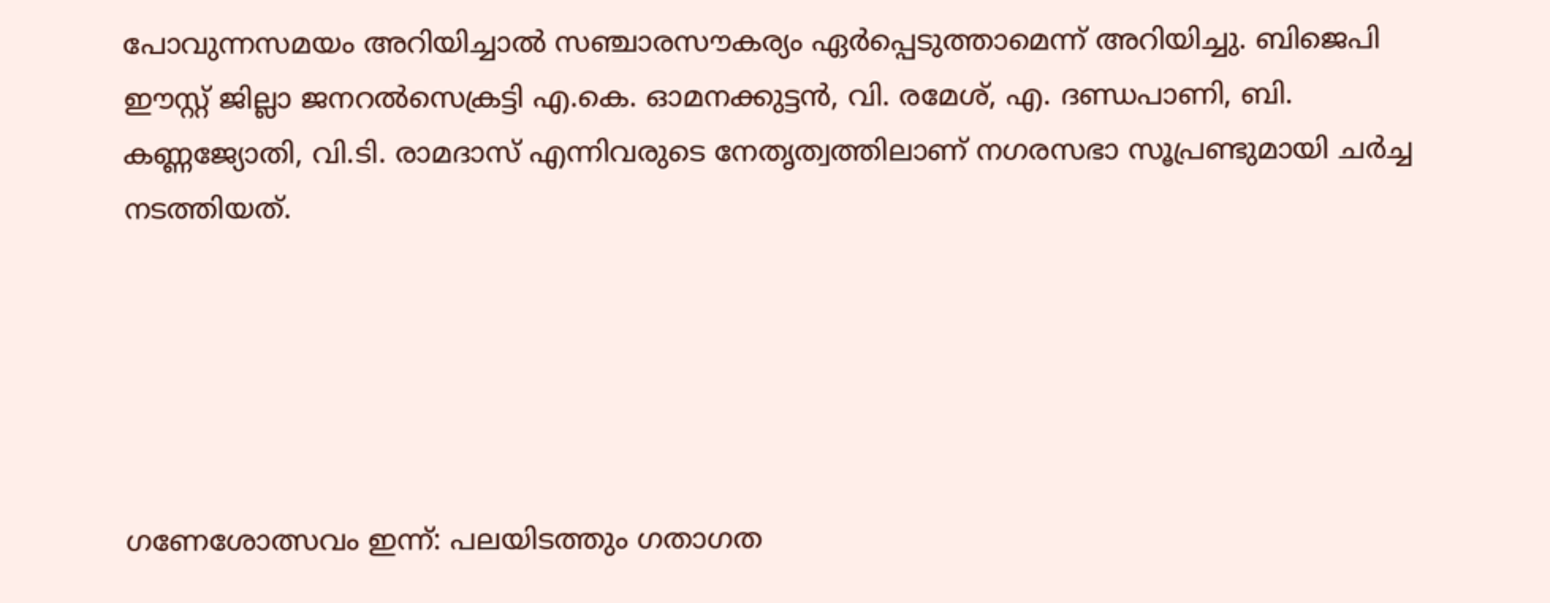പോവുന്നസമയം അറിയിച്ചാൽ സഞ്ചാരസൗകര്യം ഏർപ്പെടുത്താമെന്ന് അറിയിച്ചു. ബിജെപി ഈസ്റ്റ് ജില്ലാ ജനറൽസെക്രട്ടി എ.കെ. ഓമനക്കുട്ടൻ, വി. രമേശ്, എ. ദണ്ഡപാണി, ബി. കണ്ണജ്യോതി, വി.ടി. രാമദാസ് എന്നിവരുടെ നേതൃത്വത്തിലാണ് നഗരസഭാ സൂപ്രണ്ടുമായി ചർച്ച നടത്തിയത്.





ഗണേശോത്സവം ഇന്ന്: പലയിടത്തും ഗതാഗത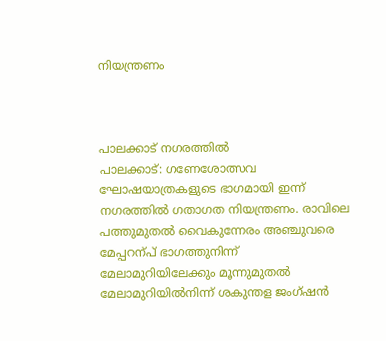നിയന്ത്രണം



പാലക്കാട് നഗരത്തിൽ
പാലക്കാട്: ഗണേശോത്സവ ഘോഷയാത്രകളുടെ ഭാഗമായി ഇന്ന് നഗരത്തിൽ ഗതാഗത നിയന്ത്രണം. രാവിലെ പത്തുമുതൽ വൈകുന്നേരം അഞ്ചുവരെ മേപ്പറന്പ് ഭാഗത്തുനിന്ന് മേലാമുറിയിലേക്കും മൂന്നുമുതൽ മേലാമുറിയിൽനിന്ന് ശകുന്തള ജംഗ്ഷൻ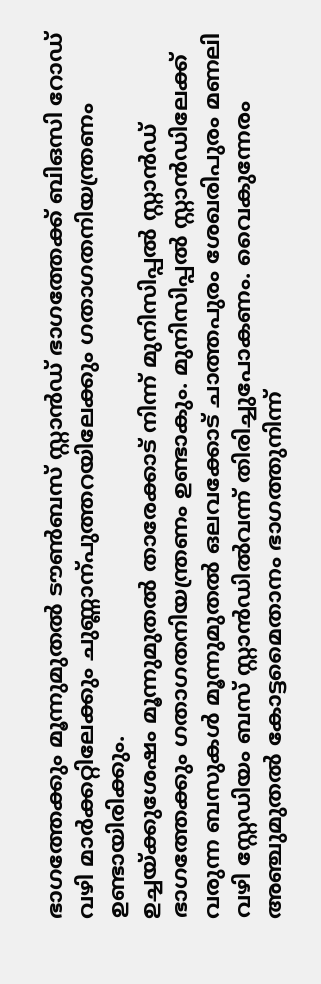ഭാഗത്തേക്കും മൂന്നുമുതൽ ടൗണ്‍ബസ് സ്റ്റാൻഡ് ഭാഗത്തേക്ക് ബിഒസി റോഡ് വഴി മാർക്കറ്റിലേക്കും ചുണ്ണാന്പുത്തറയിലേക്കും ഗതാഗതനിയന്ത്രണം ഉണ്ടായിരിക്കും.
ഉച്ചയ്ക്കുശേഷം മൂന്നുമുതൽ താരേക്കാട് നിന്ന് മുനിസിപ്പൽ സ്റ്റാൻഡ് ഭാഗത്തേക്കും ഗതാഗതനിയന്ത്രണം ഉണ്ടാകും. മുനിസിപ്പൽ സ്റ്റാൻഡിലേക്ക് വരുന്ന ബസുകൾ മൂന്നുമുതൽ ഒലവക്കോട് ചാത്തപുരം ശേഖരിപുരം മണലി വഴി സ്റ്റേഡിയം ബസ് സ്റ്റാൻഡിൽവന്ന് തിരിച്ചുപോകണം. വൈകുന്നേരം അഞ്ചുമുതൽ കോട്ടമൈതാനം ഭാഗത്തുനിന്ന്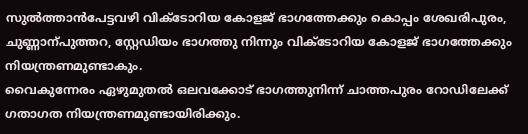സുൽത്താൻപേട്ടവഴി വിക്ടോറിയ കോളജ് ഭാഗത്തേക്കും കൊപ്പം ശേഖരിപുരം, ചുണ്ണാന്പുത്തറ, സ്റ്റേഡിയം ഭാഗത്തു നിന്നും വിക്ടോറിയ കോളജ് ഭാഗത്തേക്കും നിയന്ത്രണമുണ്ടാകും.
വൈകുന്നേരം ഏഴുമുതൽ ഒലവക്കോട് ഭാഗത്തുനിന്ന് ചാത്തപുരം റോഡിലേക്ക് ഗതാഗത നിയന്ത്രണമുണ്ടായിരിക്കും.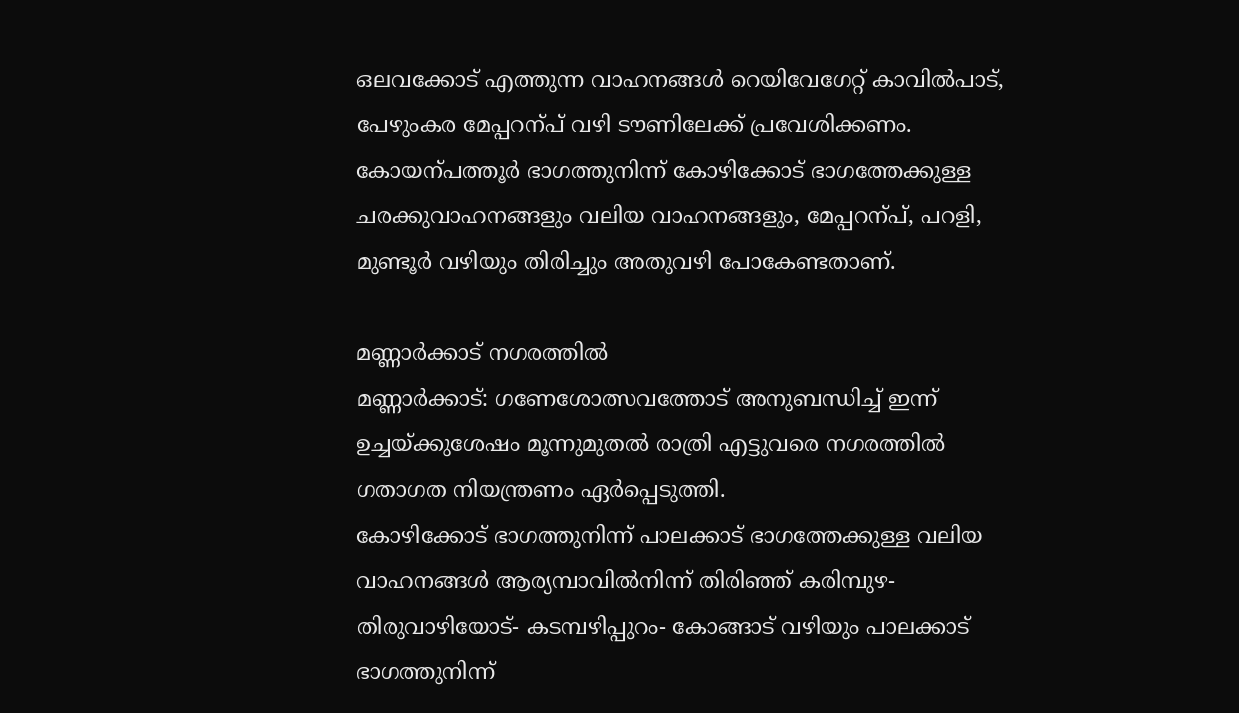ഒലവക്കോട് എത്തുന്ന വാഹനങ്ങൾ റെയിവേഗേറ്റ് കാവിൽപാട്, പേഴുംകര മേപ്പറന്പ് വഴി ടൗണിലേക്ക് പ്രവേശിക്കണം. കോയന്പത്തൂർ ഭാഗത്തുനിന്ന് കോഴിക്കോട് ഭാഗത്തേക്കുള്ള ചരക്കുവാഹനങ്ങളും വലിയ വാഹനങ്ങളും, മേപ്പറന്പ്, പറളി, മുണ്ടൂർ വഴിയും തിരിച്ചും അതുവഴി പോകേണ്ടതാണ്.

മണ്ണാർക്കാട് നഗരത്തിൽ
മണ്ണാർക്കാട്: ഗണേശോത്സവത്തോട് അനുബന്ധിച്ച് ഇന്ന് ഉച്ചയ്ക്കുശേഷം മൂന്നുമുതൽ രാത്രി എട്ടുവരെ നഗരത്തിൽ ഗതാഗത നിയന്ത്രണം ഏർപ്പെടുത്തി.
കോഴിക്കോട് ഭാഗത്തുനിന്ന് പാലക്കാട് ഭാഗത്തേക്കുള്ള വലിയ വാഹനങ്ങൾ ആര്യമ്പാവിൽനിന്ന് തിരിഞ്ഞ് കരിമ്പുഴ- തിരുവാഴിയോട്- കടമ്പഴിപ്പുറം- കോങ്ങാട് വഴിയും പാലക്കാട് ഭാഗത്തുനിന്ന്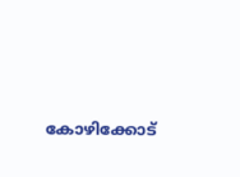കോഴിക്കോട്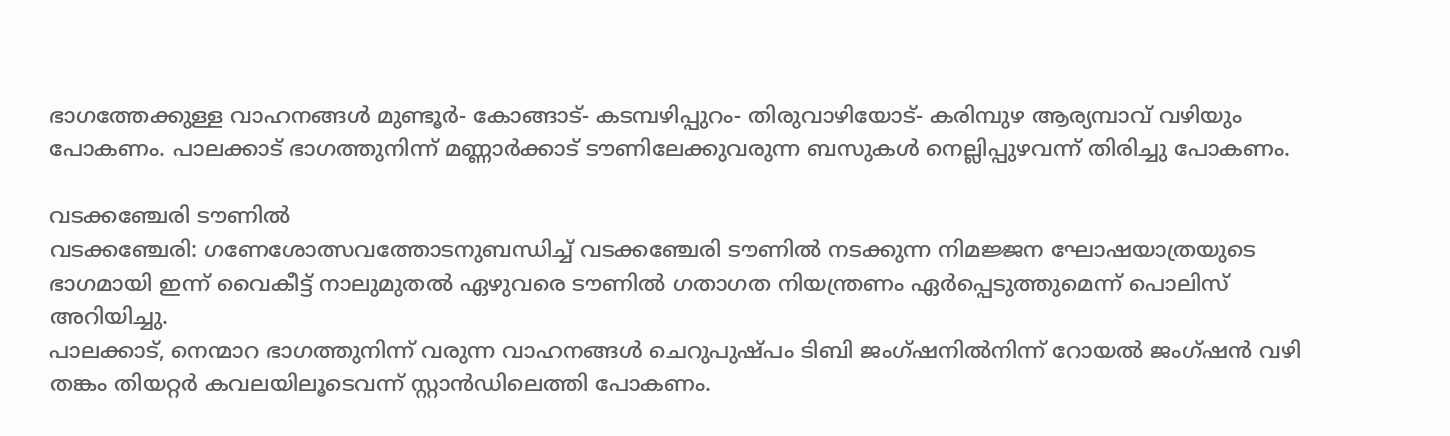ഭാഗത്തേക്കുള്ള വാഹനങ്ങൾ മുണ്ടൂർ- കോങ്ങാട്- കടമ്പഴിപ്പുറം- തിരുവാഴിയോട്- കരിമ്പുഴ ആര്യമ്പാവ് വഴിയും പോകണം. പാലക്കാട് ഭാഗത്തുനിന്ന് മണ്ണാർക്കാട് ടൗണിലേക്കുവരുന്ന ബസുകൾ നെല്ലിപ്പുഴവന്ന് തിരിച്ചു പോകണം.

വടക്കഞ്ചേരി ടൗണിൽ
വടക്കഞ്ചേരി: ഗണേശോത്സവത്തോടനുബന്ധിച്ച് വടക്കഞ്ചേരി ടൗണിൽ നടക്കുന്ന നിമജ്ജന ഘോഷയാത്രയുടെ ഭാഗമായി ഇന്ന് വൈകീട്ട് നാലുമുതൽ ഏഴുവരെ ടൗണിൽ ഗതാഗത നിയന്ത്രണം ഏർപ്പെടുത്തുമെന്ന് പൊലിസ് അറിയിച്ചു.
പാലക്കാട്, നെന്മാറ ഭാഗത്തുനിന്ന് വരുന്ന വാഹനങ്ങൾ ചെറുപുഷ്പം ടിബി ജംഗ്ഷനിൽനിന്ന് റോയൽ ജംഗ്ഷൻ വഴി തങ്കം തിയറ്റർ കവലയിലൂടെവന്ന് സ്റ്റാൻഡിലെത്തി പോകണം.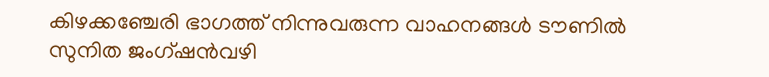കിഴക്കഞ്ചേരി ഭാഗത്ത് നിന്നുവരുന്ന വാഹനങ്ങൾ ടൗണിൽ സുനിത ജംഗ്ഷൻവഴി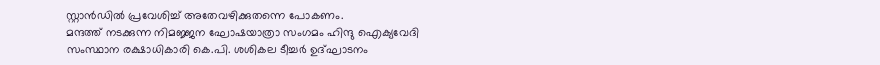സ്റ്റാൻഡിൽ പ്രവേശിച്ച് അതേവഴിക്കുതന്നെ പോകണം.
മന്ദത്ത് നടക്കുന്ന നിമജ്ജന ഘോഷയാത്രാ സംഗമം ഹിന്ദു ഐക്യവേദി സംസ്ഥാന രക്ഷാധികാരി കെ.പി. ശശികല ടീച്ചർ ഉദ്ഘാടനം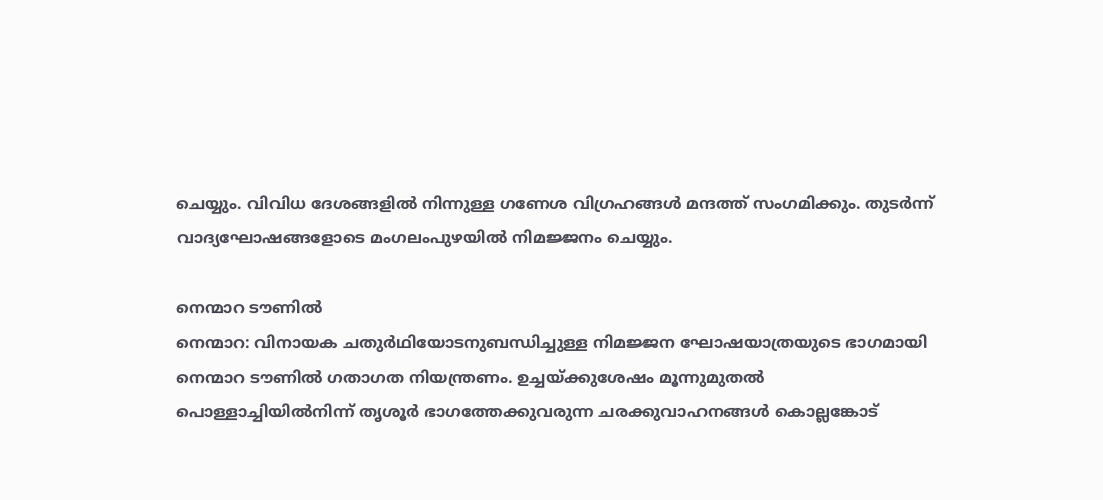ചെയ്യും. വിവിധ ദേശങ്ങളിൽ നിന്നുള്ള ഗണേശ വിഗ്രഹങ്ങൾ മന്ദത്ത് സംഗമിക്കും. തുടർന്ന് വാദ്യഘോഷങ്ങളോടെ മംഗലംപുഴയിൽ നിമജ്ജനം ചെയ്യും.

നെന്മാറ ടൗണിൽ
നെന്മാറ: വിനായക ചതുർഥിയോടനുബന്ധിച്ചുള്ള നിമജ്ജന ഘോഷയാത്രയുടെ ഭാഗമായി നെന്മാറ ടൗണിൽ ഗതാഗത നിയന്ത്രണം. ഉച്ചയ്ക്കുശേഷം മൂന്നുമുതൽ പൊള്ളാച്ചിയിൽനിന്ന് തൃശൂർ ഭാഗത്തേക്കുവരുന്ന ചരക്കുവാഹനങ്ങൾ കൊല്ലങ്കോട്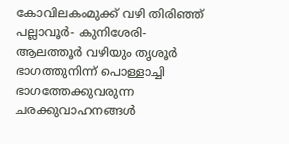കോവിലകംമുക്ക് വഴി തിരിഞ്ഞ് പല്ലാവൂർ- കുനിശേരി- ആലത്തൂർ വഴിയും തൃശൂർ ഭാഗത്തുനിന്ന് പൊള്ളാച്ചി ഭാഗത്തേക്കുവരുന്ന ചരക്കുവാഹനങ്ങൾ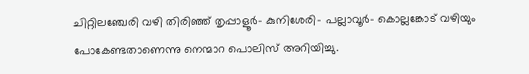ചിറ്റിലഞ്ചേരി വഴി തിരിഞ്ഞ് തൃപ്പാളൂർ- കുനിശേരി- പല്ലാവൂർ- കൊല്ലങ്കോട് വഴിയും പോകേണ്ടതാണെന്നു നെന്മാറ പൊലിസ് അറിയിച്ചു.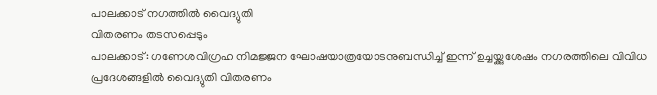പാലക്കാട് നഗത്തിൽ വൈദ്യുതി
വിതരണം തടസപ്പെടും
പാലക്കാട്: ഗണേശവിഗ്രഹ നിമജ്ജന ഘോഷയാത്രയോടനുബന്ധിച്ച് ഇന്ന് ഉച്ചയ്ക്കുശേഷം നഗരത്തിലെ വിവിധ പ്രദേശങ്ങളില്‍ വൈദ്യുതി വിതരണം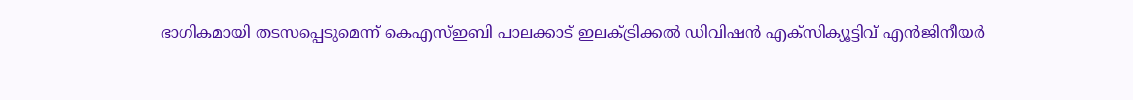ഭാഗികമായി തടസപ്പെടുമെന്ന് കെഎസ്ഇബി പാലക്കാട് ഇലക്ട്രിക്കല്‍ ഡിവിഷന്‍ എക്‌സിക്യൂട്ടിവ് എന്‍ജിനീയര്‍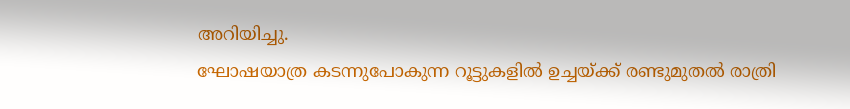അറിയിച്ചു.
ഘോഷയാത്ര കടന്നുപോകുന്ന റൂട്ടുകളില്‍ ഉച്ചയ്ക്ക് രണ്ടുമുതല്‍ രാത്രി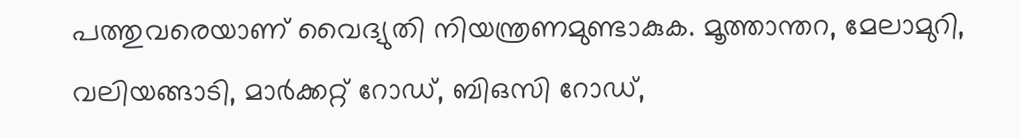പത്തുവരെയാണ് വൈദ്യുതി നിയന്ത്രണമുണ്ടാകുക. മൂത്താന്തറ, മേലാമുറി, വലിയങ്ങാടി, മാര്‍ക്കറ്റ് റോഡ്, ബിഒസി റോഡ്,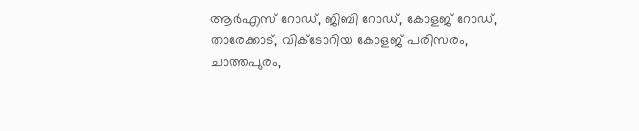ആര്‍എസ് റോഡ്, ജിബി റോഡ്, കോളജ് റോഡ്, താരേക്കാട്, വിക്ടോറിയ കോളജ് പരിസരം, ചാത്തപുരം,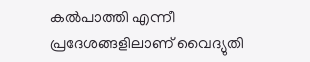കല്‍പാത്തി എന്നീ പ്രദേശങ്ങളിലാണ് വൈദ്യുതി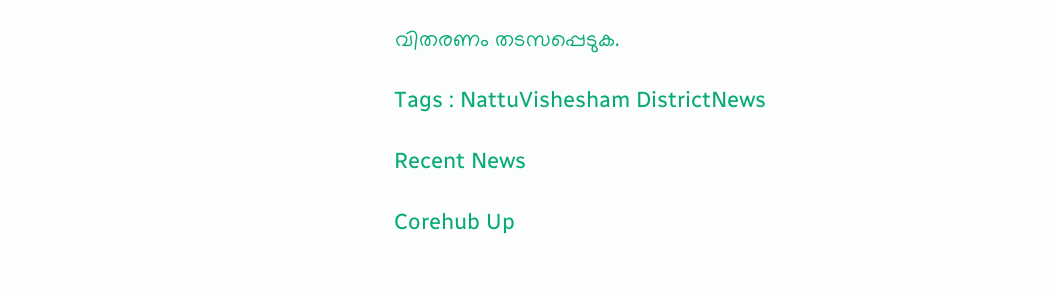വിതരണം തടസപ്പെടുക.

Tags : NattuVishesham DistrictNews

Recent News

Corehub Up